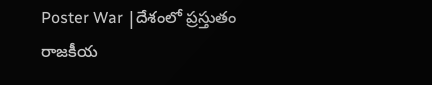Poster War |దేశంలో ప్రస్తుతం రాజకీయ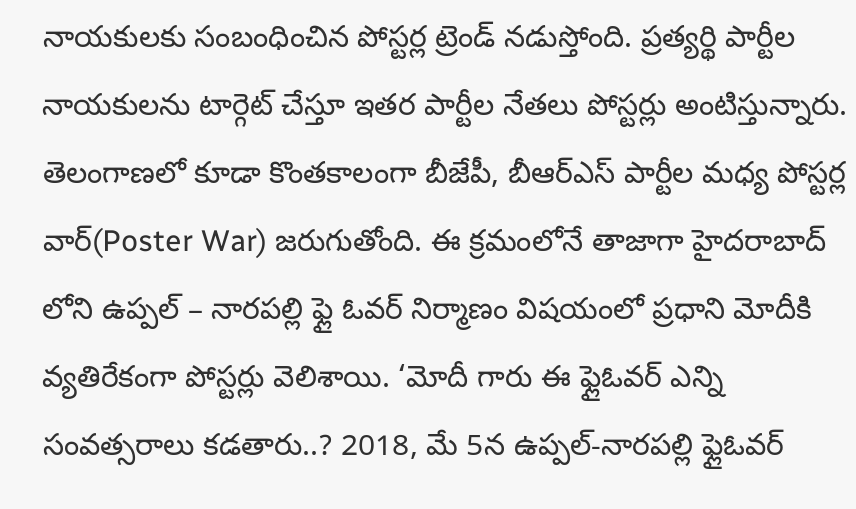నాయకులకు సంబంధించిన పోస్టర్ల ట్రెండ్ నడుస్తోంది. ప్రత్యర్థి పార్టీల నాయకులను టార్గెట్ చేస్తూ ఇతర పార్టీల నేతలు పోస్టర్లు అంటిస్తున్నారు. తెలంగాణలో కూడా కొంతకాలంగా బీజేపీ, బీఆర్ఎస్ పార్టీల మధ్య పోస్టర్ల వార్(Poster War) జరుగుతోంది. ఈ క్రమంలోనే తాజాగా హైదరాబాద్ లోని ఉప్పల్ – నారపల్లి ఫ్లై ఓవర్ నిర్మాణం విషయంలో ప్రధాని మోదీకి వ్యతిరేకంగా పోస్టర్లు వెలిశాయి. ‘మోదీ గారు ఈ ఫ్లైఓవర్ ఎన్ని సంవత్సరాలు కడతారు..? 2018, మే 5న ఉప్పల్-నారపల్లి ఫ్లైఓవర్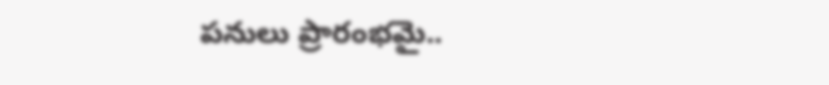పనులు ప్రారంభమై..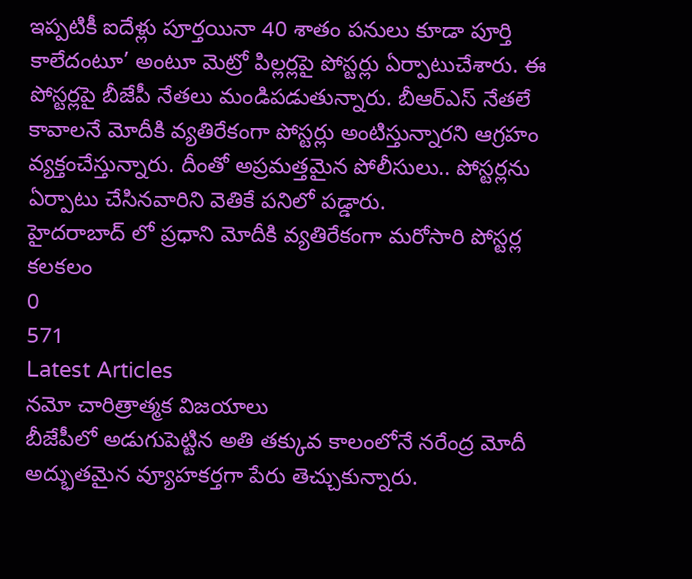ఇప్పటికీ ఐదేళ్లు పూర్తయినా 40 శాతం పనులు కూడా పూర్తి కాలేదంటూ’ అంటూ మెట్రో పిల్లర్లపై పోస్టర్లు ఏర్పాటుచేశారు. ఈ పోస్టర్లపై బీజేపీ నేతలు మండిపడుతున్నారు. బీఆర్ఎస్ నేతలే కావాలనే మోదీకి వ్యతిరేకంగా పోస్టర్లు అంటిస్తున్నారని ఆగ్రహం వ్యక్తంచేస్తున్నారు. దీంతో అప్రమత్తమైన పోలీసులు.. పోస్టర్లను ఏర్పాటు చేసినవారిని వెతికే పనిలో పడ్డారు.
హైదరాబాద్ లో ప్రధాని మోదీకి వ్యతిరేకంగా మరోసారి పోస్టర్ల కలకలం
0
571
Latest Articles
నమో చారిత్రాత్మక విజయాలు
బీజేపీలో అడుగుపెట్టిన అతి తక్కువ కాలంలోనే నరేంద్ర మోదీ అద్భుతమైన వ్యూహకర్తగా పేరు తెచ్చుకున్నారు.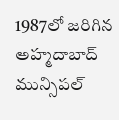1987లో జరిగిన అహ్మదాబాద్ మున్సిపల్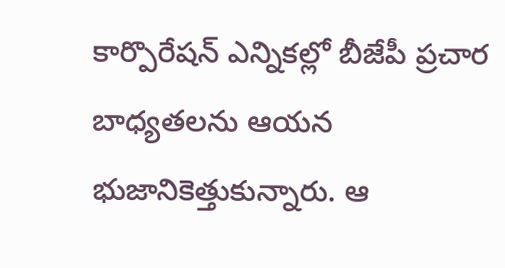కార్పొరేషన్ ఎన్నికల్లో బీజేపీ ప్రచార బాధ్యతలను ఆయన భుజానికెత్తుకున్నారు. ఆ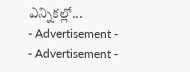ఎన్నికల్లో...
- Advertisement -
- Advertisement -